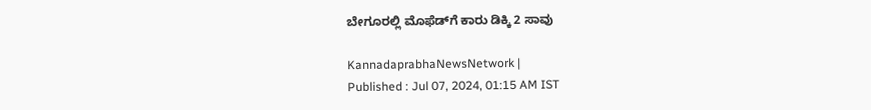ಬೇಗೂರಲ್ಲಿ ಮೊಫೆಡ್‌ಗೆ ಕಾರು ಡಿಕ್ಕಿ 2 ಸಾವು

KannadaprabhaNewsNetwork |
Published : Jul 07, 2024, 01:15 AM IST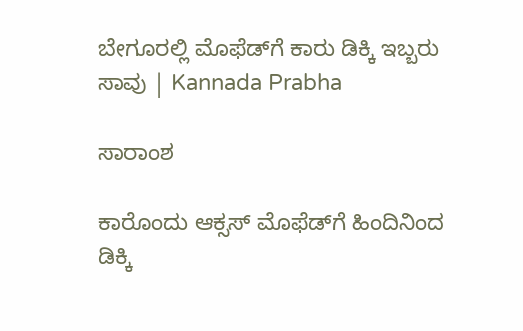ಬೇಗೂರಲ್ಲಿ ಮೊಫೆಡ್‌ಗೆ ಕಾರು ಡಿಕ್ಕಿ ಇಬ್ಬರು ಸಾವು | Kannada Prabha

ಸಾರಾಂಶ

ಕಾರೊಂದು ಆಕ್ಸಸ್‌ ಮೊಫೆಡ್‌ಗೆ ಹಿಂದಿನಿಂದ ಡಿಕ್ಕಿ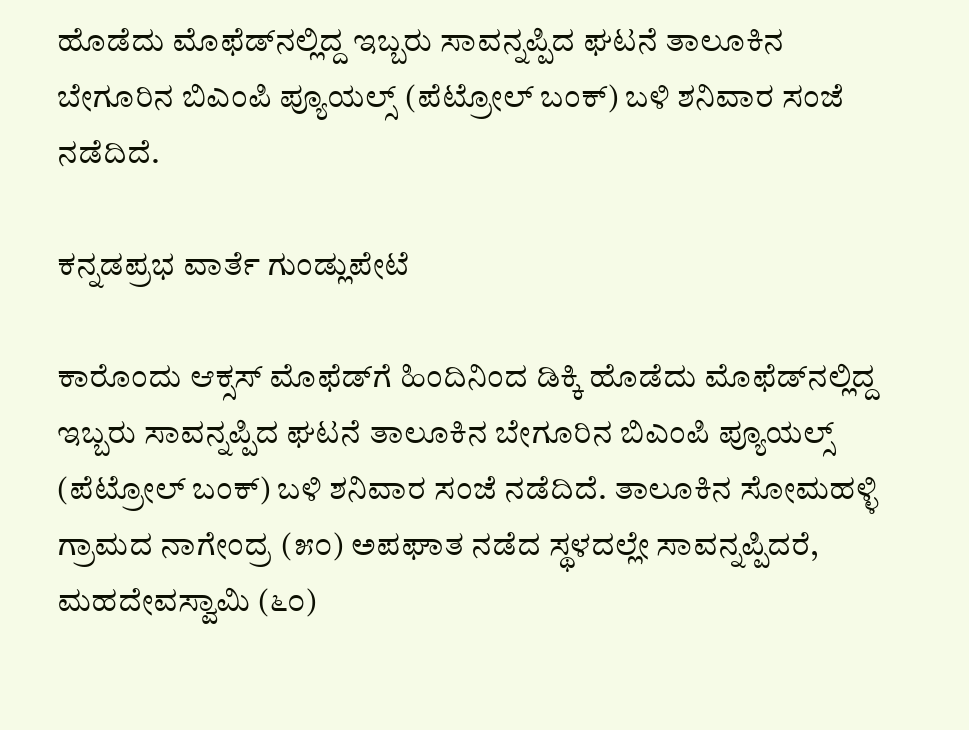ಹೊಡೆದು ಮೊಫೆಡ್‌ನಲ್ಲಿದ್ದ ಇಬ್ಬರು ಸಾವನ್ನಪ್ಪಿದ ಘಟನೆ ತಾಲೂಕಿನ ಬೇಗೂರಿನ ಬಿಎಂಪಿ ಪ್ಯೂಯಲ್ಸ್‌ (ಪೆಟ್ರೋಲ್‌ ಬಂಕ್) ಬಳಿ ಶನಿವಾರ ಸಂಜೆ ನಡೆದಿದೆ.

ಕನ್ನಡಪ್ರಭ ವಾರ್ತೆ ಗುಂಡ್ಲುಪೇಟೆ

ಕಾರೊಂದು ಆಕ್ಸಸ್‌ ಮೊಫೆಡ್‌ಗೆ ಹಿಂದಿನಿಂದ ಡಿಕ್ಕಿ ಹೊಡೆದು ಮೊಫೆಡ್‌ನಲ್ಲಿದ್ದ ಇಬ್ಬರು ಸಾವನ್ನಪ್ಪಿದ ಘಟನೆ ತಾಲೂಕಿನ ಬೇಗೂರಿನ ಬಿಎಂಪಿ ಪ್ಯೂಯಲ್ಸ್‌ (ಪೆಟ್ರೋಲ್‌ ಬಂಕ್) ಬಳಿ ಶನಿವಾರ ಸಂಜೆ ನಡೆದಿದೆ. ತಾಲೂಕಿನ ಸೋಮಹಳ್ಳಿ ಗ್ರಾಮದ ನಾಗೇಂದ್ರ (೫೦) ಅಪಘಾತ ನಡೆದ ಸ್ಥಳದಲ್ಲೇ ಸಾವನ್ನಪ್ಪಿದರೆ, ಮಹದೇವಸ್ವಾಮಿ (೬೦)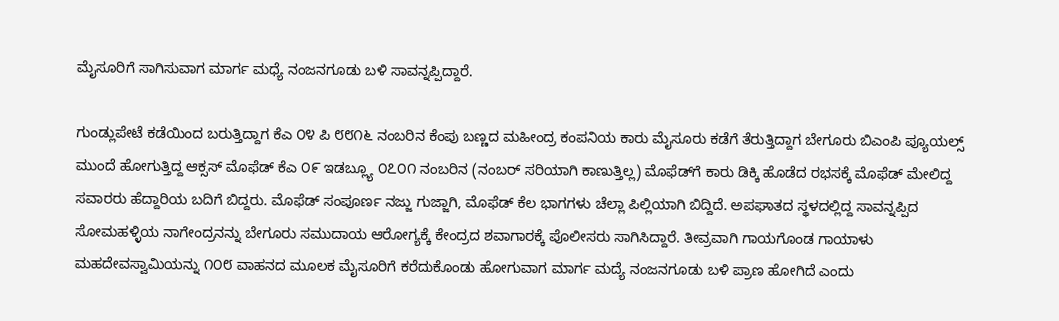ಮೈಸೂರಿಗೆ ಸಾಗಿಸುವಾಗ ಮಾರ್ಗ ಮಧ್ಯೆ ನಂಜನಗೂಡು ಬಳಿ ಸಾವನ್ನಪ್ಪಿದ್ದಾರೆ.

ಗುಂಡ್ಲುಪೇಟೆ ಕಡೆಯಿಂದ ಬರುತ್ತಿದ್ದಾಗ ಕೆಎ ೦೪ ಪಿ ೮೮೧೬ ನಂಬರಿನ ಕೆಂಪು ಬಣ್ಣದ ಮಹೀಂದ್ರ ಕಂಪನಿಯ ಕಾರು ಮೈಸೂರು ಕಡೆಗೆ ತೆರುತ್ತಿದ್ದಾಗ ಬೇಗೂರು ಬಿಎಂಪಿ ಪ್ಯೂಯಲ್ಸ್‌ ಮುಂದೆ ಹೋಗುತ್ತಿದ್ದ ಆಕ್ಸಸ್‌ ಮೊಫೆಡ್‌ ಕೆಎ ೦೯ ಇಡಬ್ಲ್ಯೂ ೦೭೦೧ ನಂಬರಿನ (ನಂಬರ್‌ ಸರಿಯಾಗಿ ಕಾಣುತ್ತಿಲ್ಲ) ಮೊಫೆಡ್‌ಗೆ ಕಾರು ಡಿಕ್ಕಿ ಹೊಡೆದ ರಭಸಕ್ಕೆ ಮೊಫೆಡ್‌ ಮೇಲಿದ್ದ ಸವಾರರು ಹೆದ್ದಾರಿಯ ಬದಿಗೆ ಬಿದ್ದರು. ಮೊಫೆಡ್‌ ಸಂಪೂರ್ಣ ನಜ್ಜು ಗುಜ್ಜಾಗಿ, ಮೊಫೆಡ್‌ ಕೆಲ ಭಾಗಗಳು ಚೆಲ್ಲಾ ಪಿಲ್ಲಿಯಾಗಿ ಬಿದ್ದಿದೆ. ಅಪಘಾತದ ಸ್ಥಳದಲ್ಲಿದ್ದ ಸಾವನ್ನಪ್ಪಿದ ಸೋಮಹಳ್ಳಿಯ ನಾಗೇಂದ್ರನನ್ನು ಬೇಗೂರು ಸಮುದಾಯ ಆರೋಗ್ಯಕ್ಕೆ ಕೇಂದ್ರದ ಶವಾಗಾರಕ್ಕೆ ಪೊಲೀಸರು ಸಾಗಿಸಿದ್ದಾರೆ. ತೀವ್ರವಾಗಿ ಗಾಯಗೊಂಡ ಗಾಯಾಳು ಮಹದೇವಸ್ವಾಮಿಯನ್ನು ೧೦೮ ವಾಹನದ ಮೂಲಕ ಮೈಸೂರಿಗೆ ಕರೆದುಕೊಂಡು ಹೋಗುವಾಗ ಮಾರ್ಗ ಮದ್ಯೆ ನಂಜನಗೂಡು ಬಳಿ ಪ್ರಾಣ ಹೋಗಿದೆ ಎಂದು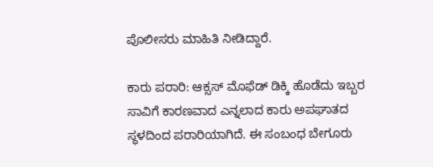ಪೊಲೀಸರು ಮಾಹಿತಿ ನೀಡಿದ್ದಾರೆ.

ಕಾರು ಪರಾರಿ: ಆಕ್ಸಸ್‌ ಮೊಫೆಡ್‌ ಡಿಕ್ಕಿ ಹೊಡೆದು ಇಬ್ಬರ ಸಾವಿಗೆ ಕಾರಣವಾದ ಎನ್ನಲಾದ ಕಾರು ಅಪಘಾತದ ಸ್ಥಳದಿಂದ ಪರಾರಿಯಾಗಿದೆ. ಈ ಸಂಬಂಧ ಬೇಗೂರು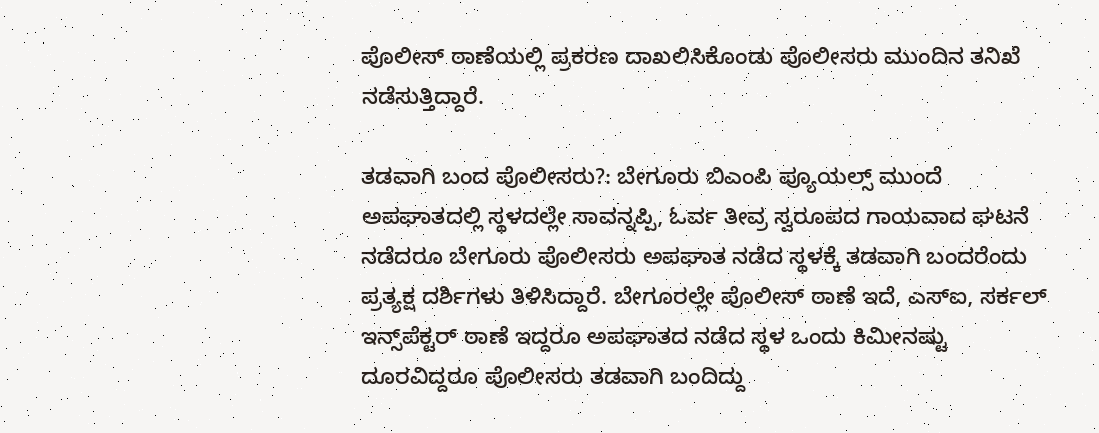ಪೊಲೀಸ್‌ ಠಾಣೆಯಲ್ಲಿ ಪ್ರಕರಣ ದಾಖಲಿಸಿಕೊಂಡು ಪೊಲೀಸರು ಮುಂದಿನ ತನಿಖೆ ನಡೆಸುತ್ತಿದ್ದಾರೆ.

ತಡವಾಗಿ ಬಂದ ಪೊಲೀಸರು?: ಬೇಗೂರು ಬಿಎಂಪಿ ಪ್ಯೂಯಲ್ಸ್‌ ಮುಂದೆ ಅಪಘಾತದಲ್ಲಿ ಸ್ಥಳದಲ್ಲೇ ಸಾವನ್ನಪ್ಪಿ, ಓರ್ವ ತೀವ್ರ ಸ್ವರೂಪದ ಗಾಯವಾದ ಘಟನೆ ನಡೆದರೂ ಬೇಗೂರು ಪೊಲೀಸರು ಅಪಘಾತ ನಡೆದ ಸ್ಥಳಕ್ಕೆ ತಡವಾಗಿ ಬಂದರೆಂದು ಪ್ರತ್ಯಕ್ಷ ದರ್ಶಿಗಳು ತಿಳಿಸಿದ್ದಾರೆ. ಬೇಗೂರಲ್ಲೇ ಪೊಲೀಸ್‌ ಠಾಣೆ ಇದೆ, ಎಸ್‌ಐ, ಸರ್ಕಲ್‌ ಇನ್ಸ್‌ಪೆಕ್ಟರ್‌ ಠಾಣೆ ಇದ್ದರೂ ಅಪಘಾತದ ನಡೆದ ಸ್ಥಳ ಒಂದು ಕಿಮೀನಷ್ಟು ದೂರವಿದ್ದರೂ ಪೊಲೀಸರು ತಡವಾಗಿ ಬಂದಿದ್ದು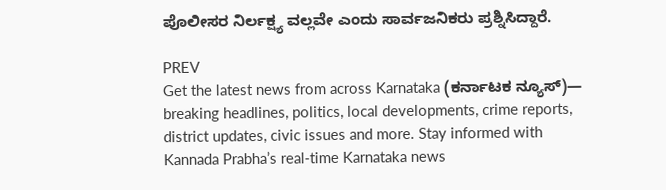ಪೊಲೀಸರ ನಿರ್ಲಕ್ಷ್ಯ ವಲ್ಲವೇ ಎಂದು ಸಾರ್ವಜನಿಕರು ಪ್ರಶ್ನಿಸಿದ್ದಾರೆ.

PREV
Get the latest news from across Karnataka (ಕರ್ನಾಟಕ ನ್ಯೂಸ್)— breaking headlines, politics, local developments, crime reports, district updates, civic issues and more. Stay informed with Kannada Prabha’s real‑time Karnataka news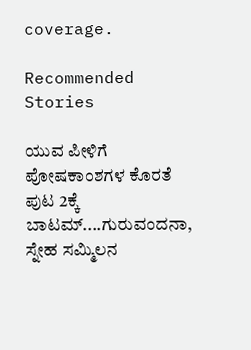coverage.

Recommended Stories

ಯುವ ಪೀಳಿಗೆ ಪೋಷಕಾಂಶಗಳ ಕೊರತೆ
ಪುಟ 2ಕ್ಕೆ ಬಾಟಮ್....ಗುರುವಂದನಾ, ಸ್ನೇಹ ಸಮ್ಮಿಲನ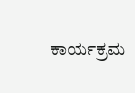ಕಾರ್ಯಕ್ರಮ